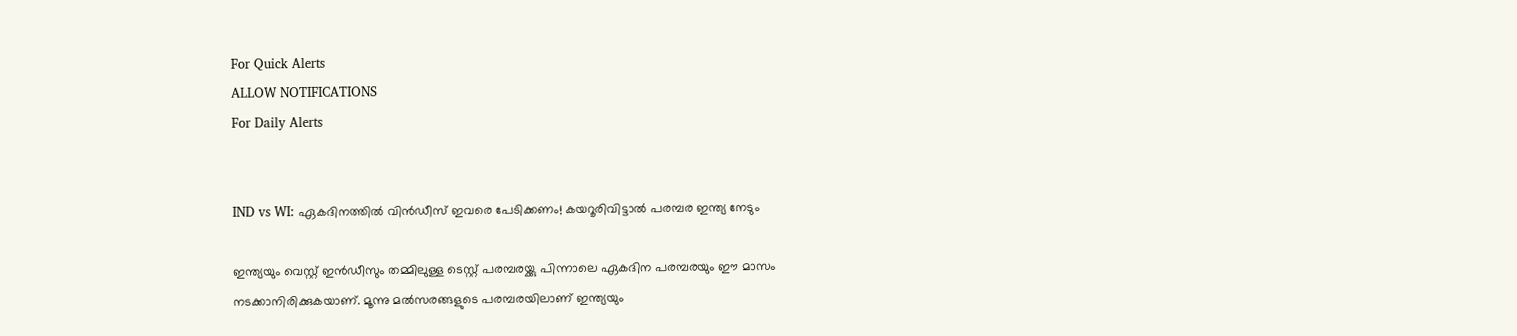For Quick Alerts
ALLOW NOTIFICATIONS
For Daily Alerts


IND vs WI: ഏകദിനത്തില്‍ വിന്‍ഡീസ് ഇവരെ പേടിക്കണം! കയറൂരിവിട്ടാല്‍ പരമ്പര ഇന്ത്യ നേടും

ഇന്ത്യയും വെസ്റ്റ് ഇന്‍ഡീസും തമ്മിലുള്ള ടെസ്റ്റ് പരമ്പരയ്ക്കു പിന്നാലെ ഏകദിന പരമ്പരയും ഈ മാസം നടക്കാനിരിക്കുകയാണ്. മൂന്നു മല്‍സരങ്ങളുടെ പരമ്പരയിലാണ് ഇന്ത്യയും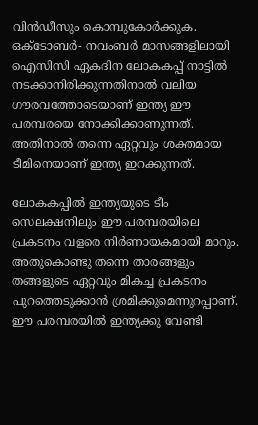വിന്‍ഡീസും കൊമ്പുകോര്‍ക്കുക. ഒക്ടോബര്‍- നവംബര്‍ മാസങ്ങളിലായി ഐസിസി ഏകദിന ലോകകപ്പ് നാട്ടില്‍ നടക്കാനിരിക്കുന്നതിനാല്‍ വലിയ ഗൗരവത്തോടെയാണ് ഇന്ത്യ ഈ പരമ്പരയെ നോക്കിക്കാണുന്നത്. അതിനാല്‍ തന്നെ ഏറ്റവും ശക്തമായ ടീമിനെയാണ് ഇന്ത്യ ഇറക്കുന്നത്.

ലോകകപ്പില്‍ ഇന്ത്യയുടെ ടീം സെലക്ഷനിലും ഈ പരമ്പരയിലെ പ്രകടനം വളരെ നിര്‍ണായകമായി മാറും. അതുകൊണ്ടു തന്നെ താരങ്ങളും തങ്ങളുടെ ഏറ്റവും മികച്ച പ്രകടനം പുറത്തെടുക്കാന്‍ ശ്രമിക്കുമെന്നുറപ്പാണ്. ഈ പരമ്പരയില്‍ ഇന്ത്യക്കു വേണ്ടി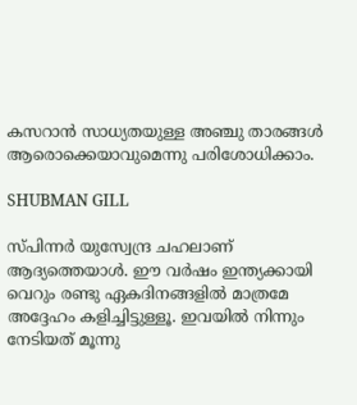കസറാന്‍ സാധ്യതയുള്ള അഞ്ചു താരങ്ങള്‍ ആരൊക്കെയാവുമെന്നു പരിശോധിക്കാം.

SHUBMAN GILL

സ്പിന്നര്‍ യുസ്വേന്ദ്ര ചഹലാണ് ആദ്യത്തെയാള്‍. ഈ വര്‍ഷം ഇന്ത്യക്കായി വെറും രണ്ടു ഏകദിനങ്ങളില്‍ മാത്രമേ അദ്ദേഹം കളിച്ചിട്ടുള്ളൂ. ഇവയില്‍ നിന്നും നേടിയത് മൂന്നു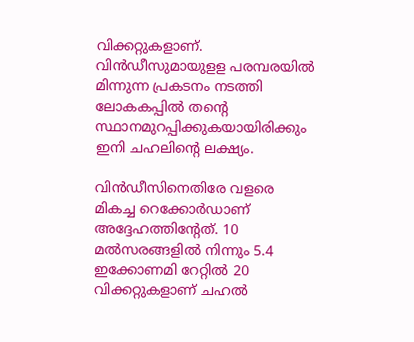വിക്കറ്റുകളാണ്. വിന്‍ഡീസുമായുളള പരമ്പരയില്‍ മിന്നുന്ന പ്രകടനം നടത്തി ലോകകപ്പില്‍ തന്റെ സ്ഥാനമുറപ്പിക്കുകയായിരിക്കും ഇനി ചഹലിന്റെ ലക്ഷ്യം.

വിന്‍ഡീസിനെതിരേ വളരെ മികച്ച റെക്കോര്‍ഡാണ് അദ്ദേഹത്തിന്റേത്. 10 മല്‍സരങ്ങളില്‍ നിന്നും 5.4 ഇക്കോണമി റേറ്റില്‍ 20 വിക്കറ്റുകളാണ് ചഹല്‍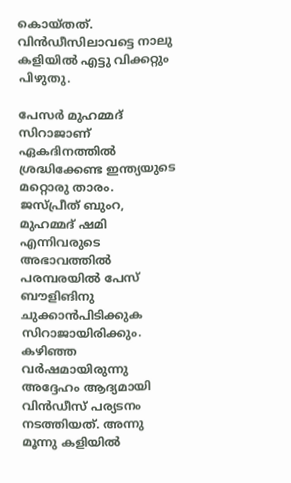കൊയ്തത്. വിന്‍ഡീസിലാവട്ടെ നാലു കളിയില്‍ എട്ടു വിക്കറ്റും പിഴുതു.

പേസര്‍ മുഹമ്മദ് സിറാജാണ് ഏകദിനത്തില്‍ ശ്രദ്ധിക്കേണ്ട ഇന്ത്യയുടെ മറ്റൊരു താരം. ജസ്പ്രീത് ബുംറ, മുഹമ്മദ് ഷമി എന്നിവരുടെ അഭാവത്തില്‍ പരമ്പരയില്‍ പേസ് ബൗളിങിനു ചുക്കാന്‍പിടിക്കുക സിറാജായിരിക്കും. കഴിഞ്ഞ വര്‍ഷമായിരുന്നു അദ്ദേഹം ആദ്യമായി വിന്‍ഡീസ് പര്യടനം നടത്തിയത്. അന്നു മൂന്നു കളിയില്‍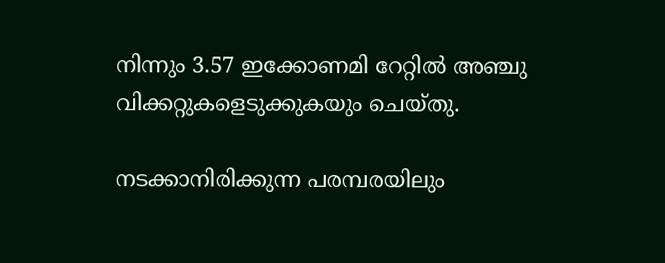നിന്നും 3.57 ഇക്കോണമി റേറ്റില്‍ അഞ്ചു വിക്കറ്റുകളെടുക്കുകയും ചെയ്തു.

നടക്കാനിരിക്കുന്ന പരമ്പരയിലും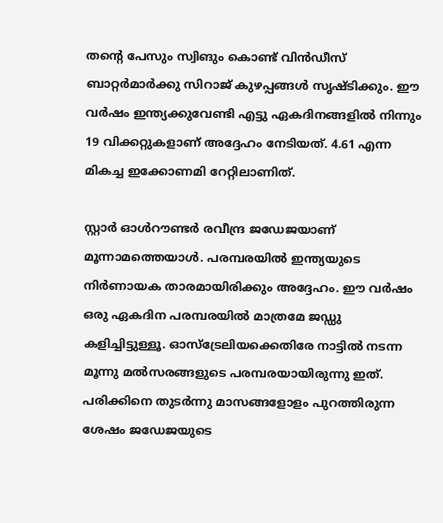തന്റെ പേസും സ്വിങും കൊണ്ട് വിന്‍ഡീസ് ബാറ്റര്‍മാര്‍ക്കു സിറാജ് കുഴപ്പങ്ങള്‍ സൃഷ്ടിക്കും. ഈ വര്‍ഷം ഇന്ത്യക്കുവേണ്ടി എട്ടു ഏകദിനങ്ങളില്‍ നിന്നും 19 വിക്കറ്റുകളാണ് അദ്ദേഹം നേടിയത്. 4.61 എന്ന മികച്ച ഇക്കോണമി റേറ്റിലാണിത്.

സ്റ്റാര്‍ ഓള്‍റൗണ്ടര്‍ രവീന്ദ്ര ജഡേജയാണ് മൂന്നാമത്തെയാള്‍. പരമ്പരയില്‍ ഇന്ത്യയുടെ നിര്‍ണായക താരമായിരിക്കും അദ്ദേഹം. ഈ വര്‍ഷം ഒരു ഏകദിന പരമ്പരയില്‍ മാത്രമേ ജഡ്ഡു കളിച്ചിട്ടുള്ളൂ. ഓസ്‌ട്രേലിയക്കെതിരേ നാട്ടില്‍ നടന്ന മൂന്നു മല്‍സരങ്ങളുടെ പരമ്പരയായിരുന്നു ഇത്. പരിക്കിനെ തുടര്‍ന്നു മാസങ്ങളോളം പുറത്തിരുന്ന ശേഷം ജഡേജയുടെ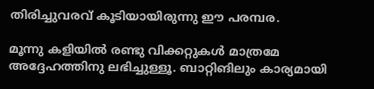തിരിച്ചുവരവ് കൂടിയായിരുന്നു ഈ പരമ്പര.

മൂന്നു കളിയില്‍ രണ്ടു വിക്കറ്റുകള്‍ മാത്രമേ അദ്ദേഹത്തിനു ലഭിച്ചുള്ളൂ. ബാറ്റിങിലും കാര്യമായി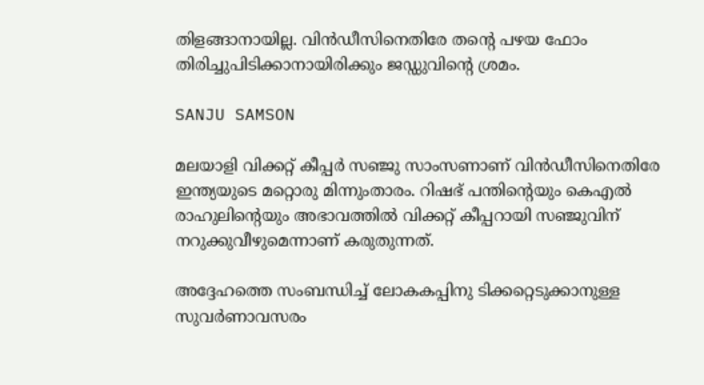തിളങ്ങാനായില്ല. വിന്‍ഡീസിനെതിരേ തന്റെ പഴയ ഫോം തിരിച്ചുപിടിക്കാനായിരിക്കും ജഡ്ഡുവിന്റെ ശ്രമം.

SANJU SAMSON

മലയാളി വിക്കറ്റ് കീപ്പര്‍ സഞ്ജു സാംസണാണ് വിന്‍ഡീസിനെതിരേ ഇന്ത്യയുടെ മറ്റൊരു മിന്നുംതാരം. റിഷഭ് പന്തിന്റെയും കെഎല്‍ രാഹുലിന്റെയും അഭാവത്തില്‍ വിക്കറ്റ് കീപ്പറായി സഞ്ജുവിന് നറുക്കുവീഴുമെന്നാണ് കരുതുന്നത്.

അദ്ദേഹത്തെ സംബന്ധിച്ച് ലോകകപ്പിനു ടിക്കറ്റെടുക്കാനുള്ള സുവര്‍ണാവസരം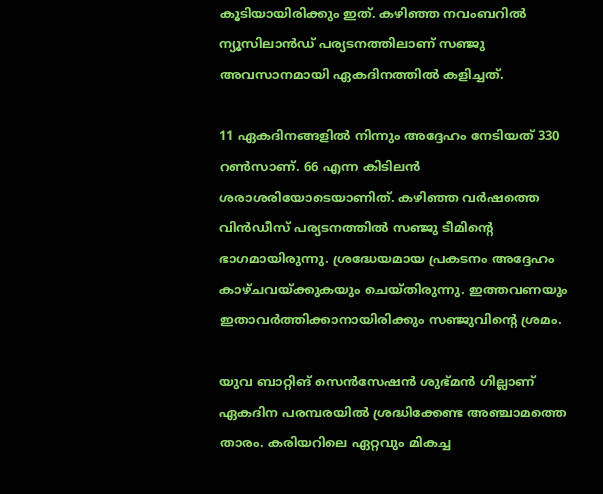കൂടിയായിരിക്കും ഇത്. കഴിഞ്ഞ നവംബറില്‍ ന്യൂസിലാന്‍ഡ് പര്യടനത്തിലാണ് സഞ്ജു അവസാനമായി ഏകദിനത്തില്‍ കളിച്ചത്.

11 ഏകദിനങ്ങളില്‍ നിന്നും അദ്ദേഹം നേടിയത് 330 റണ്‍സാണ്. 66 എന്ന കിടിലന്‍ ശരാശരിയോടെയാണിത്. കഴിഞ്ഞ വര്‍ഷത്തെ വിന്‍ഡീസ് പര്യടനത്തില്‍ സഞ്ജു ടീമിന്റെ ഭാഗമായിരുന്നു. ശ്രദ്ധേയമായ പ്രകടനം അദ്ദേഹം കാഴ്ചവയ്ക്കുകയും ചെയ്തിരുന്നു. ഇത്തവണയും ഇതാവര്‍ത്തിക്കാനായിരിക്കും സഞ്ജുവിന്റെ ശ്രമം.

യുവ ബാറ്റിങ് സെന്‍സേഷന്‍ ശുഭ്മന്‍ ഗില്ലാണ് ഏകദിന പരമ്പരയില്‍ ശ്രദ്ധിക്കേണ്ട അഞ്ചാമത്തെ താരം. കരിയറിലെ ഏറ്റവും മികച്ച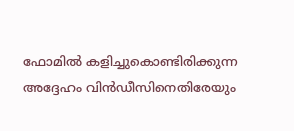ഫോമില്‍ കളിച്ചുകൊണ്ടിരിക്കുന്ന അദ്ദേഹം വിന്‍ഡീസിനെതിരേയും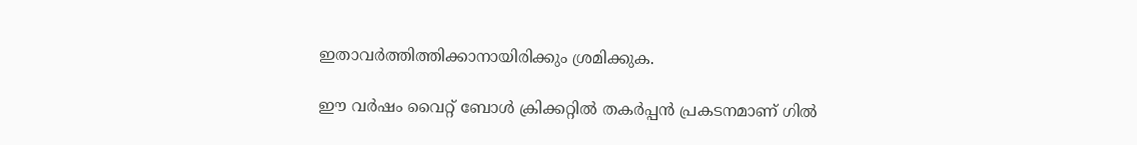ഇതാവര്‍ത്തിത്തിക്കാനായിരിക്കും ശ്രമിക്കുക.

ഈ വര്‍ഷം വൈറ്റ് ബോള്‍ ക്രിക്കറ്റില്‍ തകര്‍പ്പന്‍ പ്രകടനമാണ് ഗില്‍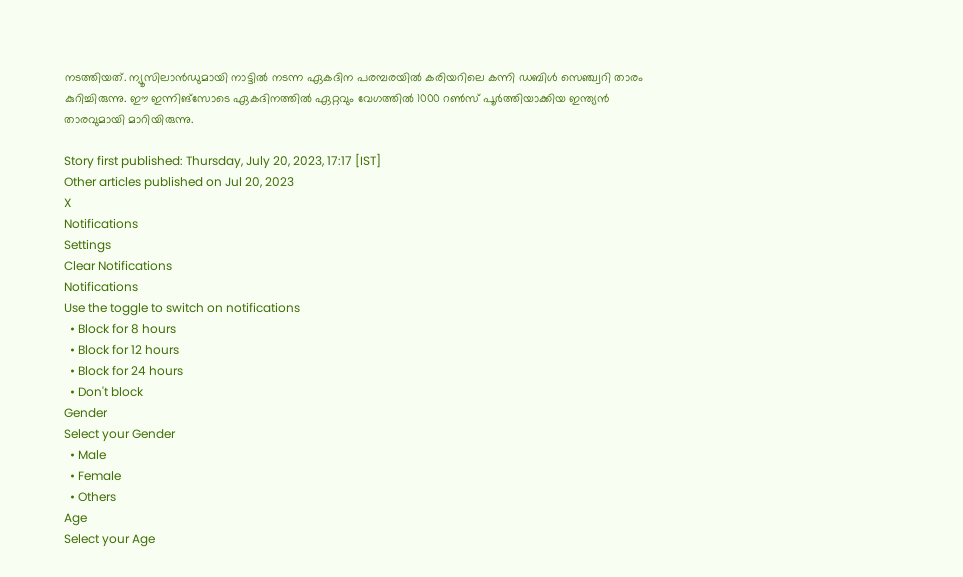നടത്തിയത്. ന്യൂസിലാന്‍ഡുമായി നാട്ടില്‍ നടന്ന ഏകദിന പരമ്പരയില്‍ കരിയറിലെ കന്നി ഡബിള്‍ സെഞ്ച്വറി താരം കുറിച്ചിരുന്നു. ഈ ഇന്നിങ്‌സോടെ ഏകദിനത്തില്‍ ഏറ്റവും വേഗത്തില്‍ 1000 റണ്‍സ് പൂര്‍ത്തിയാക്കിയ ഇന്ത്യന്‍ താരവുമായി മാറിയിരുന്നു.

Story first published: Thursday, July 20, 2023, 17:17 [IST]
Other articles published on Jul 20, 2023
X
Notifications
Settings
Clear Notifications
Notifications
Use the toggle to switch on notifications
  • Block for 8 hours
  • Block for 12 hours
  • Block for 24 hours
  • Don't block
Gender
Select your Gender
  • Male
  • Female
  • Others
Age
Select your Age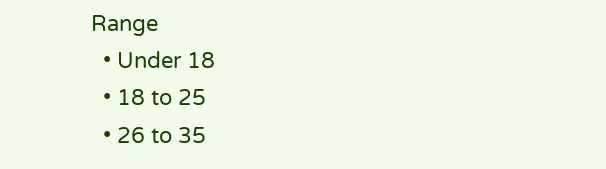Range
  • Under 18
  • 18 to 25
  • 26 to 35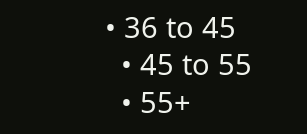• 36 to 45
  • 45 to 55
  • 55+